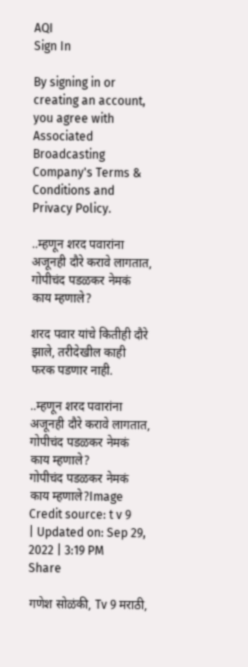AQI
Sign In

By signing in or creating an account, you agree with Associated Broadcasting Company's Terms & Conditions and Privacy Policy.

..म्हणून शरद पवारांना अजूनही दौरे करावे लागतात, गोपीचंद पडळकर नेमकं काय म्हणाले?

शरद पवार यांचे कितीही दौरे झाले, तरीदेखील काही फरक पडणार नाही.

..म्हणून शरद पवारांना अजूनही दौरे करावे लागतात, गोपीचंद पडळकर नेमकं काय म्हणाले?
गोपीचंद पडळकर नेमकं काय म्हणाले?Image Credit source: t v 9
| Updated on: Sep 29, 2022 | 3:19 PM
Share

गणेश सोळंकी, Tv 9 मराठी,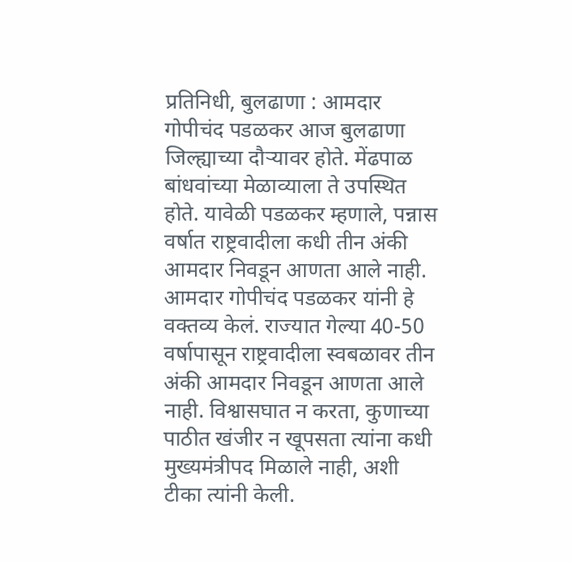प्रतिनिधी, बुलढाणा : आमदार गोपीचंद पडळकर आज बुलढाणा जिल्ह्याच्या दौऱ्यावर होते. मेंढपाळ बांधवांच्या मेळाव्याला ते उपस्थित होते. यावेळी पडळकर म्हणाले, पन्नास वर्षात राष्ट्रवादीला कधी तीन अंकी आमदार निवडून आणता आले नाही. आमदार गोपीचंद पडळकर यांनी हे वक्तव्य केलं. राज्यात गेल्या 40-50 वर्षापासून राष्ट्रवादीला स्वबळावर तीन अंकी आमदार निवडून आणता आले नाही. विश्वासघात न करता, कुणाच्या पाठीत खंजीर न खूपसता त्यांना कधी मुख्यमंत्रीपद मिळाले नाही, अशी टीका त्यांनी केली.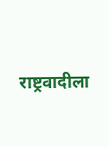राष्ट्रवादीला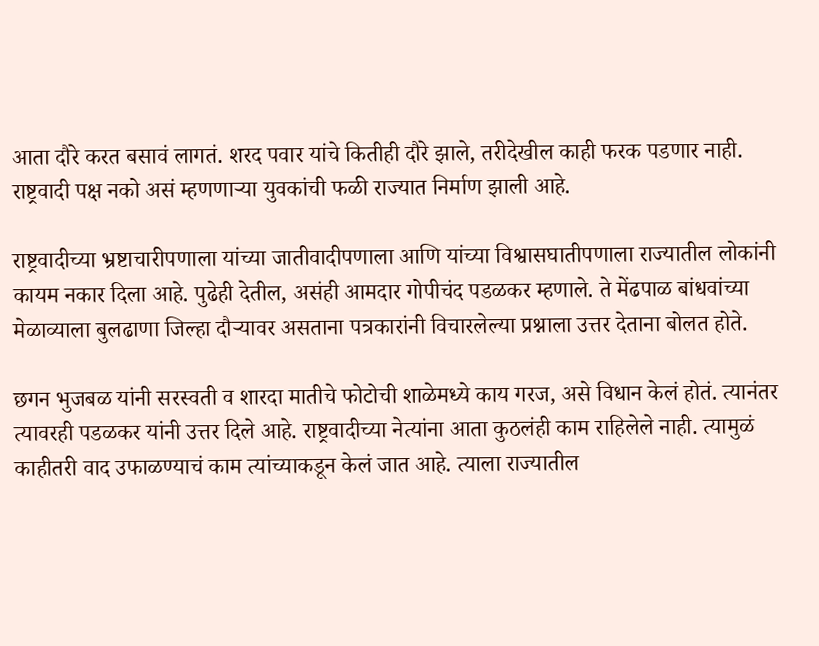आता दौरे करत बसावं लागतं. शरद पवार यांचे कितीही दौरे झाले, तरीदेखील काही फरक पडणार नाही. राष्ट्रवादी पक्ष नको असं म्हणणाऱ्या युवकांची फळी राज्यात निर्माण झाली आहे.

राष्ट्रवादीच्या भ्रष्टाचारीपणाला यांच्या जातीवादीपणाला आणि यांच्या विश्वासघातीपणाला राज्यातील लोकांनी कायम नकार दिला आहे. पुढेही देतील, असंही आमदार गोपीचंद पडळकर म्हणाले. ते मेंढपाळ बांधवांच्या मेळाव्याला बुलढाणा जिल्हा दौऱ्यावर असताना पत्रकारांनी विचारलेल्या प्रश्नाला उत्तर देताना बोलत होते.

छगन भुजबळ यांनी सरस्वती व शारदा मातीचे फोटोची शाळेमध्ये काय गरज, असे विधान केलं होतं. त्यानंतर त्यावरही पडळकर यांनी उत्तर दिले आहे. राष्ट्रवादीच्या नेत्यांना आता कुठलंही काम राहिलेले नाही. त्यामुळं काहीतरी वाद उफाळण्याचं काम त्यांच्याकडून केलं जात आहे. त्याला राज्यातील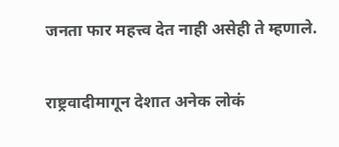जनता फार महत्त्व देत नाही असेही ते म्हणाले.

राष्ट्रवादीमागून देशात अनेक लोकं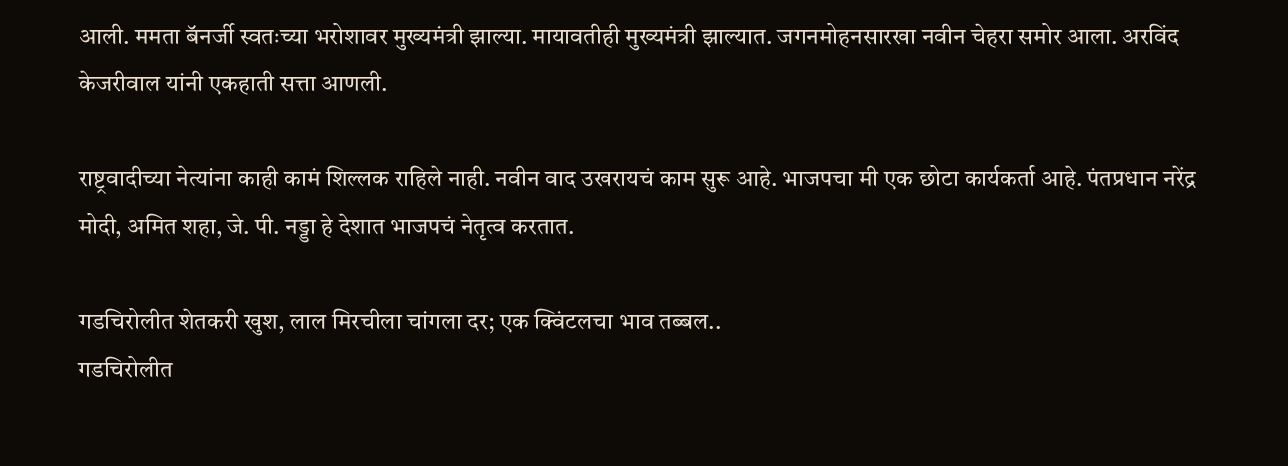आली. ममता बॅनर्जी स्वतःच्या भरोशावर मुख्यमंत्री झाल्या. मायावतीही मुख्यमंत्री झाल्यात. जगनमोहनसारखा नवीन चेहरा समोर आला. अरविंद केजरीवाल यांनी एकहाती सत्ता आणली.

राष्ट्रवादीच्या नेत्यांना काही कामं शिल्लक राहिले नाही. नवीन वाद उखरायचं काम सुरू आहे. भाजपचा मी एक छोटा कार्यकर्ता आहे. पंतप्रधान नरेंद्र मोदी, अमित शहा, जे. पी. नड्डा हे देशात भाजपचं नेतृत्व करतात.

गडचिरोलीत शेतकरी खुश, लाल मिरचीला चांगला दर; एक क्विंटलचा भाव तब्बल..
गडचिरोलीत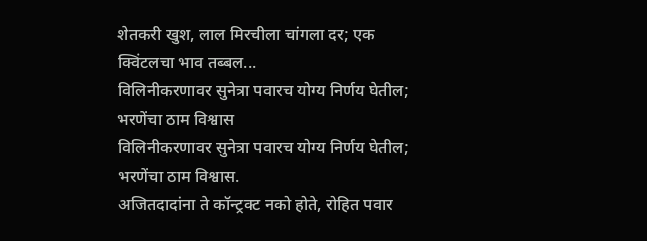शेतकरी खुश, लाल मिरचीला चांगला दर; एक क्विंटलचा भाव तब्बल...
विलिनीकरणावर सुनेत्रा पवारच योग्य निर्णय घेतील; भरणेंचा ठाम विश्वास
विलिनीकरणावर सुनेत्रा पवारच योग्य निर्णय घेतील; भरणेंचा ठाम विश्वास.
अजितदादांना ते कॉन्ट्रक्ट नको होते, रोहित पवार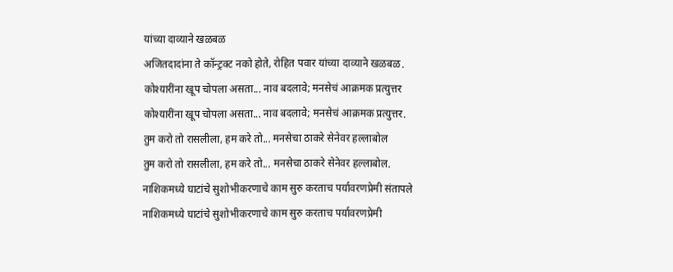यांच्या दाव्याने खळबळ
अजितदादांना ते कॉन्ट्रक्ट नको होते, रोहित पवार यांच्या दाव्याने खळबळ.
कोश्यारींना खूप चोपला असता... नाव बदलावे; मनसेचं आक्रमक प्रत्युत्तर
कोश्यारींना खूप चोपला असता... नाव बदलावे; मनसेचं आक्रमक प्रत्युत्तर.
तुम करो तो रासलीला, हम करे तो... मनसेचा ठाकरे सेनेवर हल्लाबोल
तुम करो तो रासलीला, हम करे तो... मनसेचा ठाकरे सेनेवर हल्लाबोल.
नाशिकमध्ये घाटांचे सुशोभीकरणाचे काम सुरु करताच पर्यावरणप्रेमी संतापले
नाशिकमध्ये घाटांचे सुशोभीकरणाचे काम सुरु करताच पर्यावरणप्रेमी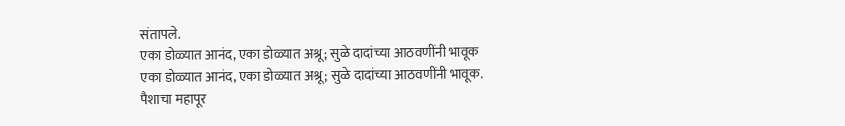संतापले.
एका डोळ्यात आनंद, एका डोळ्यात अश्रू; सुळे दादांच्या आठवणींनी भावूक
एका डोळ्यात आनंद, एका डोळ्यात अश्रू; सुळे दादांच्या आठवणींनी भावूक.
पैशाचा महापूर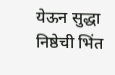येऊन सुद्धा निष्ठेची भिंत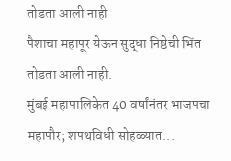तोडता आली नाही
पैशाचा महापूर येऊन सुद्धा निष्ठेची भिंत तोडता आली नाही.
मुंबई महापालिकेत 40 वर्षांनंतर भाजपचा महापौर; शपथविधी सोहळ्यात...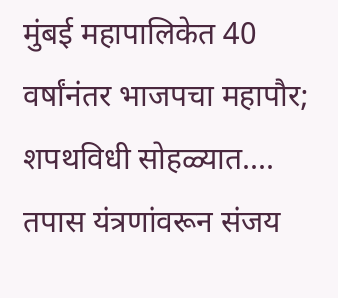मुंबई महापालिकेत 40 वर्षांनंतर भाजपचा महापौर; शपथविधी सोहळ्यात....
तपास यंत्रणांवरून संजय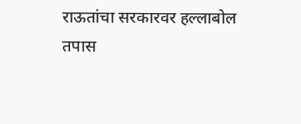राऊतांचा सरकारवर हल्लाबोल
तपास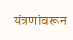यंत्रणांवरून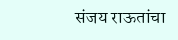संजय राऊतांचा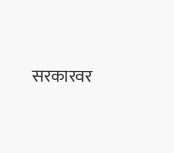सरकारवर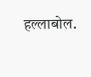हल्लाबोल.